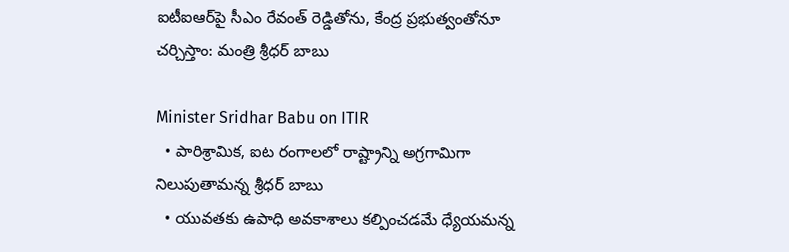ఐటీఐఆర్‌పై సీఎం రేవంత్ రెడ్డితోను, కేంద్ర ప్రభుత్వంతోనూ చర్చిస్తాం: మంత్రి శ్రీధర్ బాబు

Minister Sridhar Babu on ITIR
  • పారిశ్రామిక, ఐట రంగాలలో రాష్ట్రాన్ని అగ్రగామిగా నిలుపుతామన్న శ్రీధర్ బాబు
  • యువతకు ఉపాధి అవకాశాలు కల్పించడమే ధ్యేయమన్న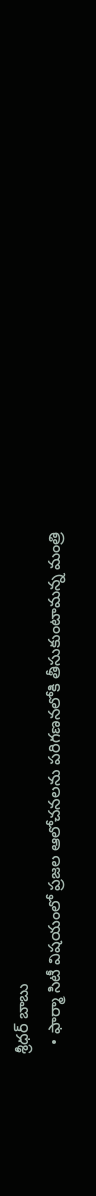శ్రీధర్ బాబు
  • ఫార్మా సిటీ విషయంలో ప్రజల ఆలోచనలను పరిగణనలోకి తీసుకుంటామన్న మంత్రి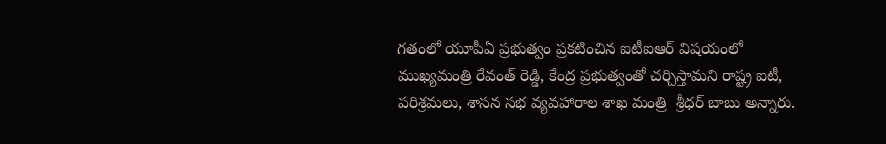గతంలో యూపీఏ ప్రభుత్వం ప్రకటించిన ఐటీఐఆర్ విషయంలో ముఖ్యమంత్రి రేవంత్ రెడ్డి, కేంద్ర ప్రభుత్వంతో చర్చిస్తామని రాష్ట్ర ఐటీ, పరిశ్రమలు, శాసన సభ వ్యవహారాల శాఖ మంత్రి  శ్రీధర్ బాబు అన్నారు.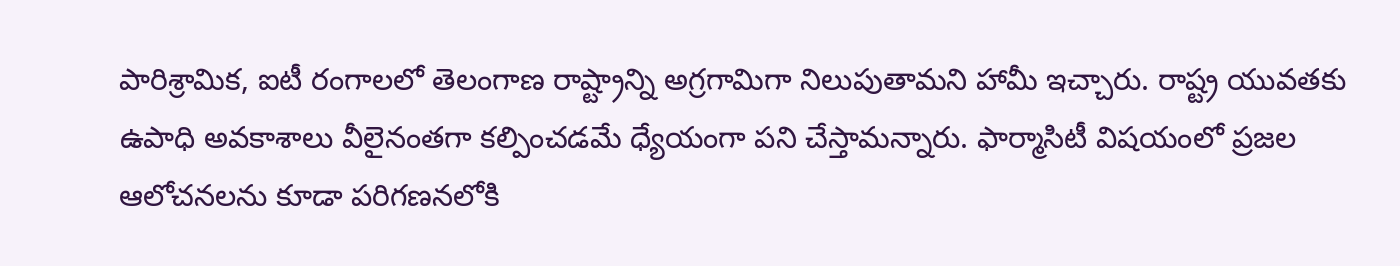పారిశ్రామిక, ఐటీ రంగాలలో తెలంగాణ రాష్ట్రాన్ని అగ్రగామిగా నిలుపుతామని హామీ ఇచ్చారు. రాష్ట్ర యువతకు ఉపాధి అవకాశాలు వీలైనంతగా కల్పించడమే ధ్యేయంగా పని చేస్తామన్నారు. ఫార్మాసిటీ విషయంలో ప్రజల ఆలోచనలను కూడా పరిగణనలోకి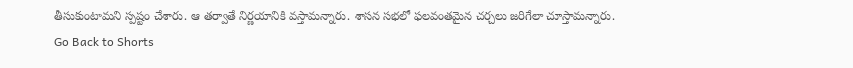తీసుకుంటామని స్పష్టం చేశారు. ఆ తర్వాతే నిర్ణయానికి వస్తామన్నారు. శాసన సభలో ఫలవంతమైన చర్చలు జరిగేలా చూస్తామన్నారు.
Go Back to Shorts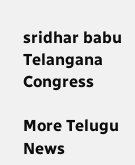sridhar babu
Telangana
Congress

More Telugu News